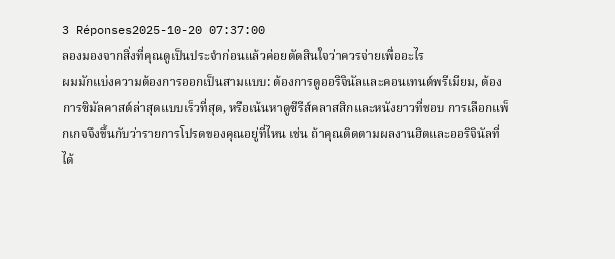3 Réponses2025-10-20 07:37:00
ลองมองจากสิ่งที่คุณดูเป็นประจำก่อนแล้วค่อยตัดสินใจว่าควรจ่ายเพื่ออะไร
ผมมักแบ่งความต้องการออกเป็นสามแบบ: ต้องการดูออริจินัลและคอนเทนต์พรีเมียม, ต้องการซิมัลคาสต์ล่าสุดแบบเร็วที่สุด, หรือเน้นหาดูซีรีส์คลาสสิกและหนังยาวที่ชอบ การเลือกแพ็กเกจจึงขึ้นกับว่ารายการโปรดของคุณอยู่ที่ไหน เช่น ถ้าคุณติดตามผลงานฮิตและออริจินัลที่ได้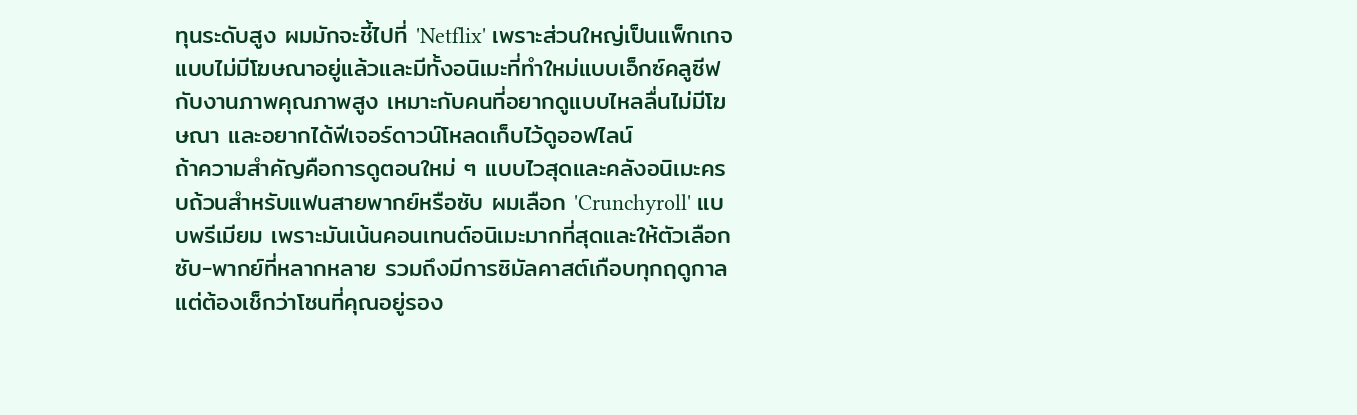ทุนระดับสูง ผมมักจะชี้ไปที่ 'Netflix' เพราะส่วนใหญ่เป็นแพ็กเกจแบบไม่มีโฆษณาอยู่แล้วและมีทั้งอนิเมะที่ทำใหม่แบบเอ็กซ์คลูซีฟกับงานภาพคุณภาพสูง เหมาะกับคนที่อยากดูแบบไหลลื่นไม่มีโฆษณา และอยากได้ฟีเจอร์ดาวน์โหลดเก็บไว้ดูออฟไลน์
ถ้าความสำคัญคือการดูตอนใหม่ ๆ แบบไวสุดและคลังอนิเมะครบถ้วนสำหรับแฟนสายพากย์หรือซับ ผมเลือก 'Crunchyroll' แบบพรีเมียม เพราะมันเน้นคอนเทนต์อนิเมะมากที่สุดและให้ตัวเลือกซับ-พากย์ที่หลากหลาย รวมถึงมีการซิมัลคาสต์เกือบทุกฤดูกาล แต่ต้องเช็กว่าโซนที่คุณอยู่รอง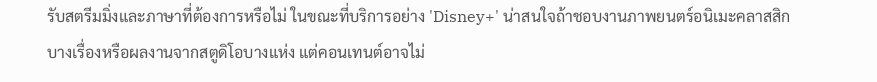รับสตรีมมิ่งและภาษาที่ต้องการหรือไม่ ในขณะที่บริการอย่าง 'Disney+' น่าสนใจถ้าชอบงานภาพยนตร์อนิเมะคลาสสิกบางเรื่องหรือผลงานจากสตูดิโอบางแห่ง แต่คอนเทนต์อาจไม่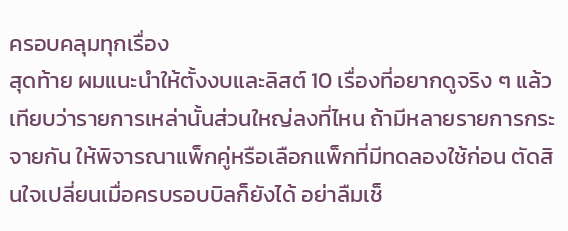ครอบคลุมทุกเรื่อง
สุดท้าย ผมแนะนำให้ตั้งงบและลิสต์ 10 เรื่องที่อยากดูจริง ๆ แล้วเทียบว่ารายการเหล่านั้นส่วนใหญ่ลงที่ไหน ถ้ามีหลายรายการกระจายกัน ให้พิจารณาแพ็กคู่หรือเลือกแพ็กที่มีทดลองใช้ก่อน ตัดสินใจเปลี่ยนเมื่อครบรอบบิลก็ยังได้ อย่าลืมเช็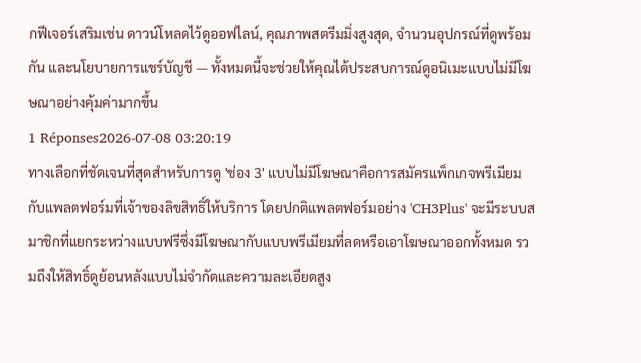กฟีเจอร์เสริมเช่น ดาวน์โหลดไว้ดูออฟไลน์, คุณภาพสตรีมมิ่งสูงสุด, จำนวนอุปกรณ์ที่ดูพร้อมกัน และนโยบายการแชร์บัญชี — ทั้งหมดนี้จะช่วยให้คุณได้ประสบการณ์ดูอนิเมะแบบไม่มีโฆษณาอย่างคุ้มค่ามากขึ้น
1 Réponses2026-07-08 03:20:19
ทางเลือกที่ชัดเจนที่สุดสำหรับการดู 'ช่อง 3' แบบไม่มีโฆษณาคือการสมัครแพ็กเกจพรีเมียมกับแพลตฟอร์มที่เจ้าของลิขสิทธิ์ให้บริการ โดยปกติแพลตฟอร์มอย่าง 'CH3Plus' จะมีระบบสมาชิกที่แยกระหว่างแบบฟรีซึ่งมีโฆษณากับแบบพรีเมียมที่ลดหรือเอาโฆษณาออกทั้งหมด รวมถึงให้สิทธิ์ดูย้อนหลังแบบไม่จำกัดและความละเอียดสูง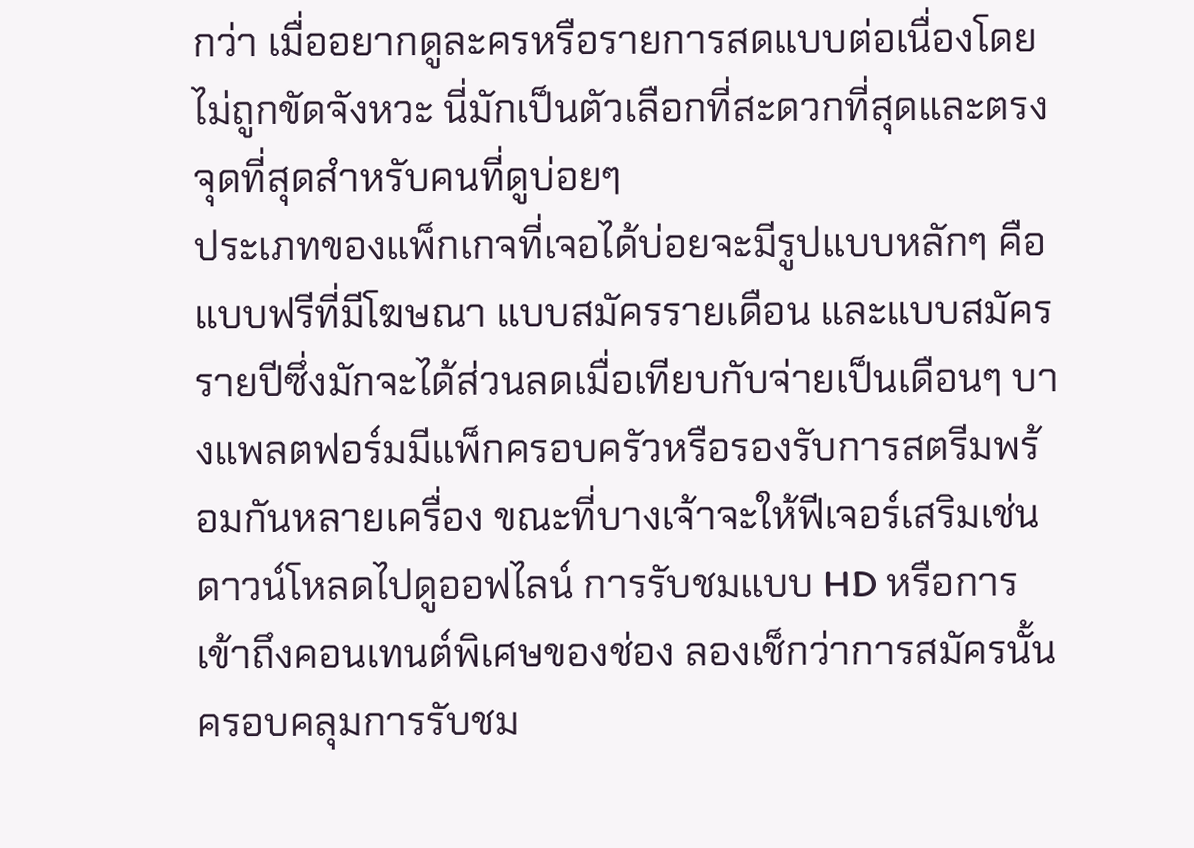กว่า เมื่ออยากดูละครหรือรายการสดแบบต่อเนื่องโดยไม่ถูกขัดจังหวะ นี่มักเป็นตัวเลือกที่สะดวกที่สุดและตรงจุดที่สุดสำหรับคนที่ดูบ่อยๆ
ประเภทของแพ็กเกจที่เจอได้บ่อยจะมีรูปแบบหลักๆ คือ แบบฟรีที่มีโฆษณา แบบสมัครรายเดือน และแบบสมัครรายปีซึ่งมักจะได้ส่วนลดเมื่อเทียบกับจ่ายเป็นเดือนๆ บางแพลตฟอร์มมีแพ็กครอบครัวหรือรองรับการสตรีมพร้อมกันหลายเครื่อง ขณะที่บางเจ้าจะให้ฟีเจอร์เสริมเช่นดาวน์โหลดไปดูออฟไลน์ การรับชมแบบ HD หรือการเข้าถึงคอนเทนต์พิเศษของช่อง ลองเช็กว่าการสมัครนั้นครอบคลุมการรับชม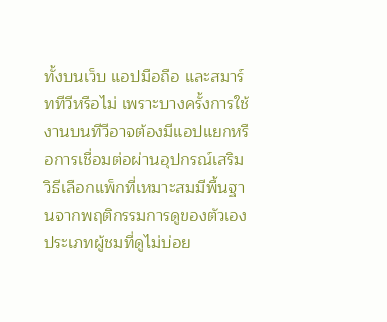ทั้งบนเว็บ แอปมือถือ และสมาร์ททีวีหรือไม่ เพราะบางครั้งการใช้งานบนทีวีอาจต้องมีแอปแยกหรือการเชื่อมต่อผ่านอุปกรณ์เสริม
วิธีเลือกแพ็กที่เหมาะสมมีพื้นฐานจากพฤติกรรมการดูของตัวเอง ประเภทผู้ชมที่ดูไม่บ่อย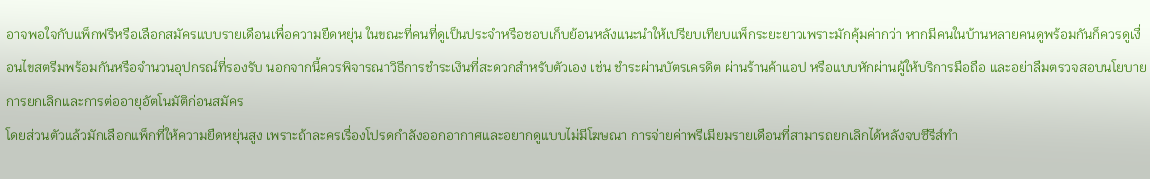อาจพอใจกับแพ็กฟรีหรือเลือกสมัครแบบรายเดือนเพื่อความยืดหยุ่น ในขณะที่คนที่ดูเป็นประจำหรือชอบเก็บย้อนหลังแนะนำให้เปรียบเทียบแพ็กระยะยาวเพราะมักคุ้มค่ากว่า หากมีคนในบ้านหลายคนดูพร้อมกันก็ควรดูเงื่อนไขสตรีมพร้อมกันหรือจำนวนอุปกรณ์ที่รองรับ นอกจากนี้ควรพิจารณาวิธีการชำระเงินที่สะดวกสำหรับตัวเอง เช่น ชำระผ่านบัตรเครดิต ผ่านร้านค้าแอป หรือแบบหักผ่านผู้ให้บริการมือถือ และอย่าลืมตรวจสอบนโยบายการยกเลิกและการต่ออายุอัตโนมัติก่อนสมัคร
โดยส่วนตัวแล้วมักเลือกแพ็กที่ให้ความยืดหยุ่นสูง เพราะถ้าละครเรื่องโปรดกำลังออกอากาศและอยากดูแบบไม่มีโฆษณา การจ่ายค่าพรีเมียมรายเดือนที่สามารถยกเลิกได้หลังจบซีรีส์ทำ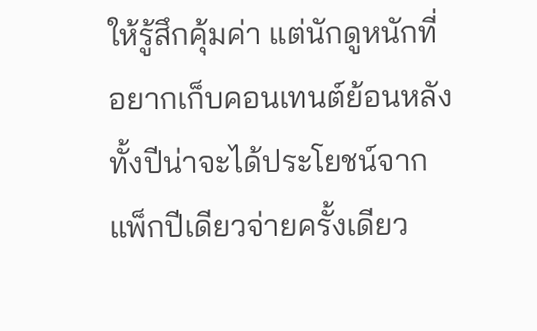ให้รู้สึกคุ้มค่า แต่นักดูหนักที่อยากเก็บคอนเทนต์ย้อนหลังทั้งปีน่าจะได้ประโยชน์จากแพ็กปีเดียวจ่ายครั้งเดียว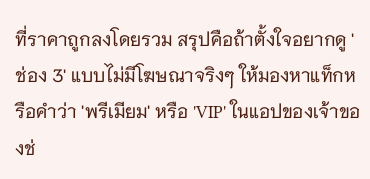ที่ราคาถูกลงโดยรวม สรุปคือถ้าตั้งใจอยากดู 'ช่อง 3' แบบไม่มีโฆษณาจริงๆ ให้มองหาแท็กหรือคำว่า 'พรีเมียม' หรือ 'VIP' ในแอปของเจ้าของช่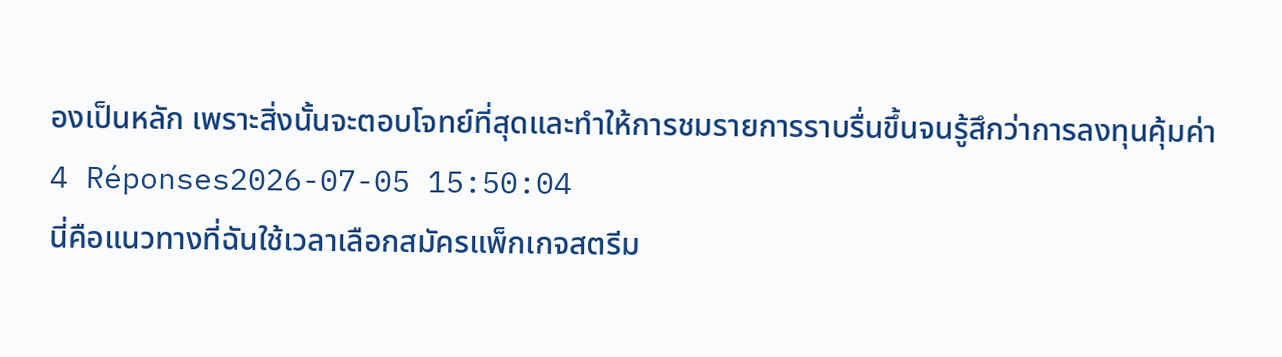องเป็นหลัก เพราะสิ่งนั้นจะตอบโจทย์ที่สุดและทำให้การชมรายการราบรื่นขึ้นจนรู้สึกว่าการลงทุนคุ้มค่า
4 Réponses2026-07-05 15:50:04
นี่คือแนวทางที่ฉันใช้เวลาเลือกสมัครแพ็กเกจสตรีม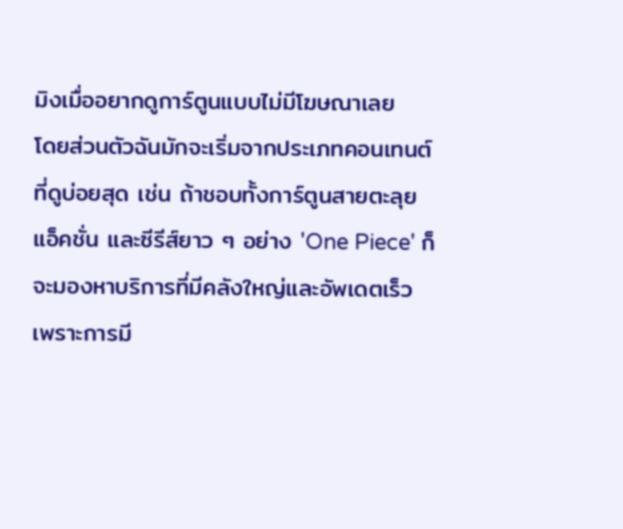มิงเมื่ออยากดูการ์ตูนแบบไม่มีโฆษณาเลย
โดยส่วนตัวฉันมักจะเริ่มจากประเภทคอนเทนต์ที่ดูบ่อยสุด เช่น ถ้าชอบทั้งการ์ตูนสายตะลุย แอ็คชั่น และซีรีส์ยาว ๆ อย่าง 'One Piece' ก็จะมองหาบริการที่มีคลังใหญ่และอัพเดตเร็ว เพราะการมี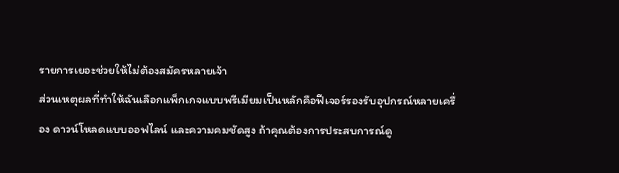รายการเยอะช่วยให้ไม่ต้องสมัครหลายเจ้า
ส่วนเหตุผลที่ทำให้ฉันเลือกแพ็กเกจแบบพรีเมียมเป็นหลักคือฟีเจอร์รองรับอุปกรณ์หลายเครื่อง ดาวน์โหลดแบบออฟไลน์ และความคมชัดสูง ถ้าคุณต้องการประสบการณ์ดู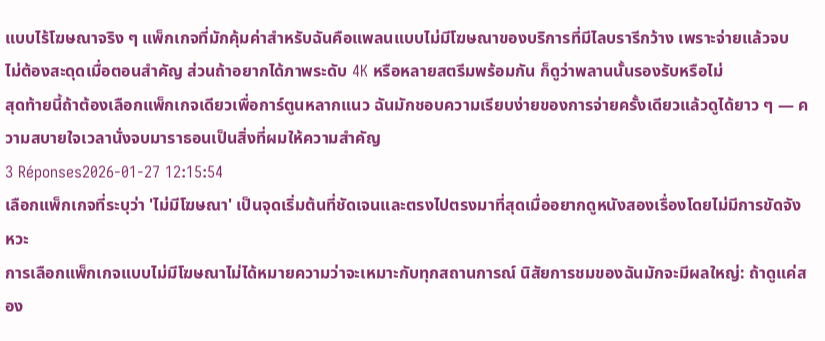แบบไร้โฆษณาจริง ๆ แพ็กเกจที่มักคุ้มค่าสำหรับฉันคือแพลนแบบไม่มีโฆษณาของบริการที่มีไลบรารีกว้าง เพราะจ่ายแล้วจบ ไม่ต้องสะดุดเมื่อตอนสำคัญ ส่วนถ้าอยากได้ภาพระดับ 4K หรือหลายสตรีมพร้อมกัน ก็ดูว่าพลานนั้นรองรับหรือไม่
สุดท้ายนี้ถ้าต้องเลือกแพ็กเกจเดียวเพื่อการ์ตูนหลากแนว ฉันมักชอบความเรียบง่ายของการจ่ายครั้งเดียวแล้วดูได้ยาว ๆ — ความสบายใจเวลานั่งจบมาราธอนเป็นสิ่งที่ผมให้ความสำคัญ
3 Réponses2026-01-27 12:15:54
เลือกแพ็กเกจที่ระบุว่า 'ไม่มีโฆษณา' เป็นจุดเริ่มต้นที่ชัดเจนและตรงไปตรงมาที่สุดเมื่ออยากดูหนังสองเรื่องโดยไม่มีการขัดจังหวะ
การเลือกแพ็กเกจแบบไม่มีโฆษณาไม่ได้หมายความว่าจะเหมาะกับทุกสถานการณ์ นิสัยการชมของฉันมักจะมีผลใหญ่: ถ้าดูแค่สอง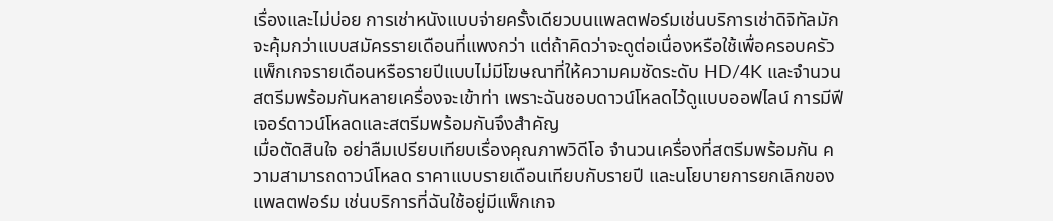เรื่องและไม่บ่อย การเช่าหนังแบบจ่ายครั้งเดียวบนแพลตฟอร์มเช่นบริการเช่าดิจิทัลมักจะคุ้มกว่าแบบสมัครรายเดือนที่แพงกว่า แต่ถ้าคิดว่าจะดูต่อเนื่องหรือใช้เพื่อครอบครัว แพ็กเกจรายเดือนหรือรายปีแบบไม่มีโฆษณาที่ให้ความคมชัดระดับ HD/4K และจำนวนสตรีมพร้อมกันหลายเครื่องจะเข้าท่า เพราะฉันชอบดาวน์โหลดไว้ดูแบบออฟไลน์ การมีฟีเจอร์ดาวน์โหลดและสตรีมพร้อมกันจึงสำคัญ
เมื่อตัดสินใจ อย่าลืมเปรียบเทียบเรื่องคุณภาพวิดีโอ จำนวนเครื่องที่สตรีมพร้อมกัน ความสามารถดาวน์โหลด ราคาแบบรายเดือนเทียบกับรายปี และนโยบายการยกเลิกของแพลตฟอร์ม เช่นบริการที่ฉันใช้อยู่มีแพ็กเกจ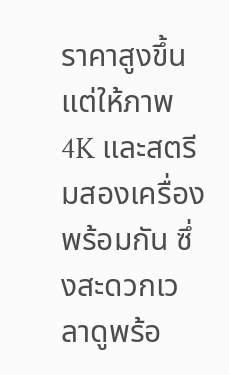ราคาสูงขึ้นแต่ให้ภาพ 4K และสตรีมสองเครื่องพร้อมกัน ซึ่งสะดวกเวลาดูพร้อ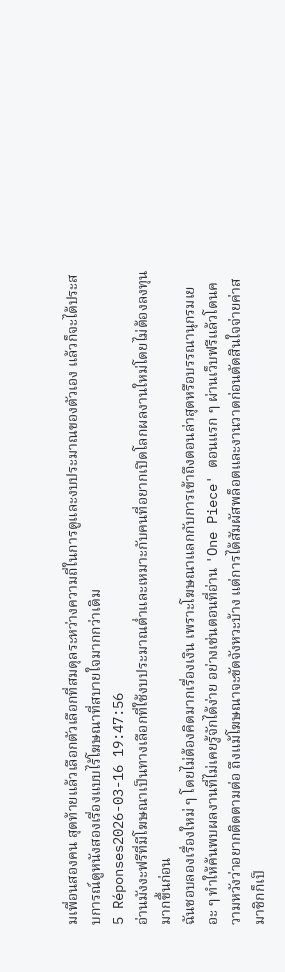มเพื่อนสองคน สุดท้ายแล้วเลือกตัวเลือกที่สมดุลระหว่างความถี่ในการดูและงบประมาณของตัวเอง แล้วก็จะได้ประสบการณ์ดูหนังสองเรื่องแบบไร้โฆษณาที่สบายใจมากกว่าเดิม
5 Réponses2026-03-16 19:47:56
อ่านมังงะฟรีที่มีโฆษณาเป็นทางเลือกที่ใช้งบประมาณต่ำและเหมาะกับคนที่อยากเปิดโลกผลงานใหม่โดยไม่ต้องลงทุนมากขึ้นก่อน
ฉันชอบลองเรื่องใหม่ ๆ โดยไม่ต้องคิดมากเรื่องเงิน เพราะโฆษณาแลกกับการเข้าถึงตอนล่าสุดหรือบรรณานุกรมเยอะ ๆ ทำให้ค้นพบผลงานที่ไม่เคยรู้จักได้ง่าย อย่างเช่นตอนที่อ่าน 'One Piece' ตอนแรก ๆ ผ่านเว็บฟรีแล้วโดนความหวังว่าอยากติดตามต่อ ถึงแม้โฆษณาจะขัดจังหวะบ้าง แต่การได้สัมผัสพล็อตและงานวาดก่อนตัดสินใจจ่ายค่าสมาชิกก็เป็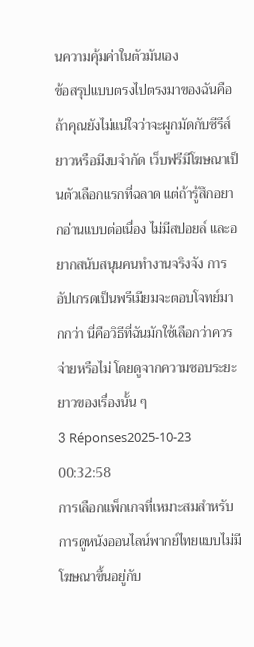นความคุ้มค่าในตัวมันเอง
ข้อสรุปแบบตรงไปตรงมาของฉันคือ ถ้าคุณยังไม่แน่ใจว่าจะผูกมัดกับซีรีส์ยาวหรือมีงบจำกัด เว็บฟรีมีโฆษณาเป็นตัวเลือกแรกที่ฉลาด แต่ถ้ารู้สึกอยากอ่านแบบต่อเนื่อง ไม่มีสปอยล์ และอยากสนับสนุนคนทำงานจริงจัง การอัปเกรดเป็นพรีเมียมจะตอบโจทย์มากกว่า นี่คือวิธีที่ฉันมักใช้เลือกว่าควรจ่ายหรือไม่ โดยดูจากความชอบระยะยาวของเรื่องนั้น ๆ
3 Réponses2025-10-23 00:32:58
การเลือกแพ็กเกจที่เหมาะสมสำหรับการดูหนังออนไลน์พากย์ไทยแบบไม่มีโฆษณาขึ้นอยู่กับ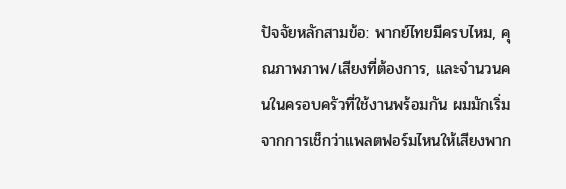ปัจจัยหลักสามข้อ: พากย์ไทยมีครบไหม, คุณภาพภาพ/เสียงที่ต้องการ, และจำนวนคนในครอบครัวที่ใช้งานพร้อมกัน ผมมักเริ่มจากการเช็กว่าแพลตฟอร์มไหนให้เสียงพาก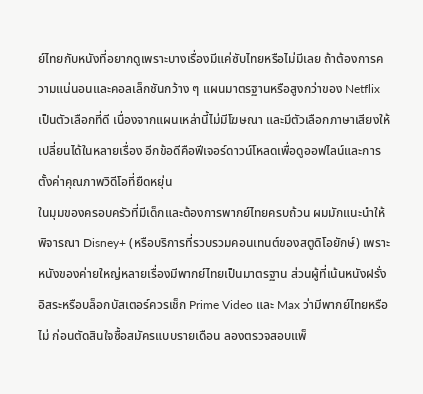ย์ไทยกับหนังที่อยากดูเพราะบางเรื่องมีแค่ซับไทยหรือไม่มีเลย ถ้าต้องการความแน่นอนและคอลเล็กชันกว้าง ๆ แผนมาตรฐานหรือสูงกว่าของ Netflix เป็นตัวเลือกที่ดี เนื่องจากแผนเหล่านี้ไม่มีโฆษณา และมีตัวเลือกภาษาเสียงให้เปลี่ยนได้ในหลายเรื่อง อีกข้อดีคือฟีเจอร์ดาวน์โหลดเพื่อดูออฟไลน์และการตั้งค่าคุณภาพวิดีโอที่ยืดหยุ่น
ในมุมของครอบครัวที่มีเด็กและต้องการพากย์ไทยครบถ้วน ผมมักแนะนำให้พิจารณา Disney+ (หรือบริการที่รวบรวมคอนเทนต์ของสตูดิโอยักษ์) เพราะหนังของค่ายใหญ่หลายเรื่องมีพากย์ไทยเป็นมาตรฐาน ส่วนผู้ที่เน้นหนังฝรั่งอิสระหรือบล็อกบัสเตอร์ควรเช็ก Prime Video และ Max ว่ามีพากย์ไทยหรือไม่ ก่อนตัดสินใจซื้อสมัครแบบรายเดือน ลองตรวจสอบแพ็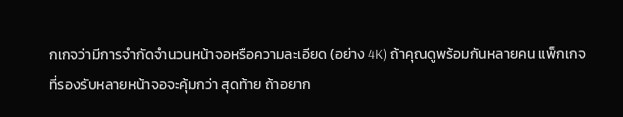กเกจว่ามีการจำกัดจำนวนหน้าจอหรือความละเอียด (อย่าง 4K) ถ้าคุณดูพร้อมกันหลายคน แพ็กเกจที่รองรับหลายหน้าจอจะคุ้มกว่า สุดท้าย ถ้าอยาก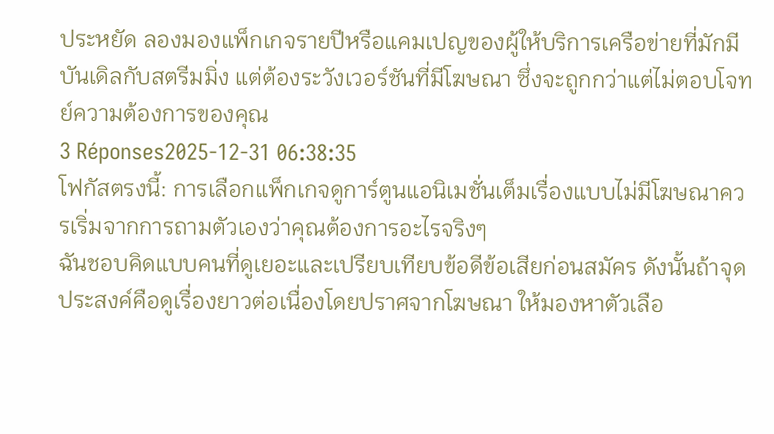ประหยัด ลองมองแพ็กเกจรายปีหรือแคมเปญของผู้ให้บริการเครือข่ายที่มักมีบันเดิลกับสตรีมมิ่ง แต่ต้องระวังเวอร์ชันที่มีโฆษณา ซึ่งจะถูกกว่าแต่ไม่ตอบโจทย์ความต้องการของคุณ
3 Réponses2025-12-31 06:38:35
โฟกัสตรงนี้: การเลือกแพ็กเกจดูการ์ตูนแอนิเมชั่นเต็มเรื่องแบบไม่มีโฆษณาควรเริ่มจากการถามตัวเองว่าคุณต้องการอะไรจริงๆ
ฉันชอบคิดแบบคนที่ดูเยอะและเปรียบเทียบข้อดีข้อเสียก่อนสมัคร ดังนั้นถ้าจุดประสงค์คือดูเรื่องยาวต่อเนื่องโดยปราศจากโฆษณา ให้มองหาตัวเลือ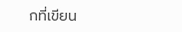กที่เขียน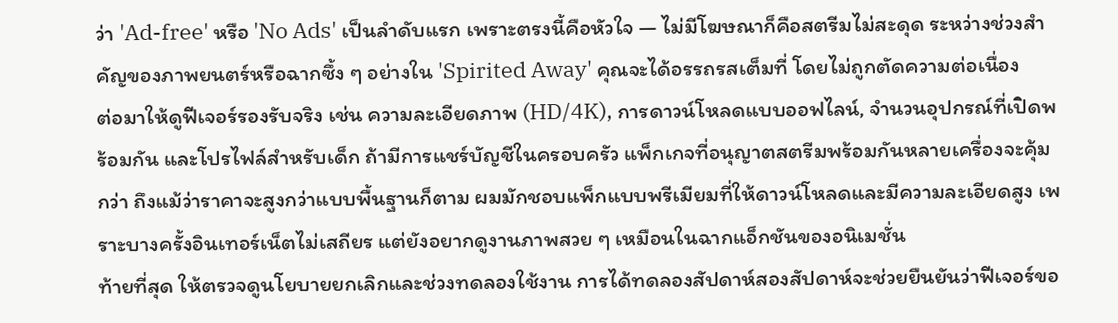ว่า 'Ad-free' หรือ 'No Ads' เป็นลำดับแรก เพราะตรงนี้คือหัวใจ — ไม่มีโฆษณาก็คือสตรีมไม่สะดุด ระหว่างช่วงสำคัญของภาพยนตร์หรือฉากซึ้ง ๆ อย่างใน 'Spirited Away' คุณจะได้อรรถรสเต็มที่ โดยไม่ถูกตัดความต่อเนื่อง
ต่อมาให้ดูฟีเจอร์รองรับจริง เช่น ความละเอียดภาพ (HD/4K), การดาวน์โหลดแบบออฟไลน์, จำนวนอุปกรณ์ที่เปิดพร้อมกัน และโปรไฟล์สำหรับเด็ก ถ้ามีการแชร์บัญชีในครอบครัว แพ็กเกจที่อนุญาตสตรีมพร้อมกันหลายเครื่องจะคุ้มกว่า ถึงแม้ว่าราคาจะสูงกว่าแบบพื้นฐานก็ตาม ผมมักชอบแพ็กแบบพรีเมียมที่ให้ดาวน์โหลดและมีความละเอียดสูง เพราะบางครั้งอินเทอร์เน็ตไม่เสถียร แต่ยังอยากดูงานภาพสวย ๆ เหมือนในฉากแอ็กชันของอนิเมชั่น
ท้ายที่สุด ให้ตรวจดูนโยบายยกเลิกและช่วงทดลองใช้งาน การได้ทดลองสัปดาห์สองสัปดาห์จะช่วยยืนยันว่าฟีเจอร์ขอ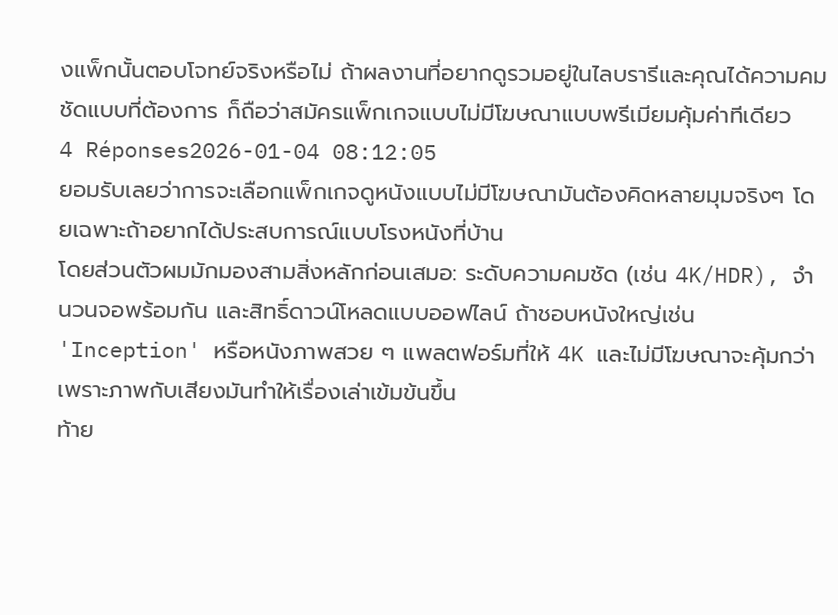งแพ็กนั้นตอบโจทย์จริงหรือไม่ ถ้าผลงานที่อยากดูรวมอยู่ในไลบรารีและคุณได้ความคมชัดแบบที่ต้องการ ก็ถือว่าสมัครแพ็กเกจแบบไม่มีโฆษณาแบบพรีเมียมคุ้มค่าทีเดียว
4 Réponses2026-01-04 08:12:05
ยอมรับเลยว่าการจะเลือกแพ็กเกจดูหนังแบบไม่มีโฆษณามันต้องคิดหลายมุมจริงๆ โดยเฉพาะถ้าอยากได้ประสบการณ์แบบโรงหนังที่บ้าน
โดยส่วนตัวผมมักมองสามสิ่งหลักก่อนเสมอ: ระดับความคมชัด (เช่น 4K/HDR), จำนวนจอพร้อมกัน และสิทธิ์ดาวน์โหลดแบบออฟไลน์ ถ้าชอบหนังใหญ่เช่น 'Inception' หรือหนังภาพสวย ๆ แพลตฟอร์มที่ให้ 4K และไม่มีโฆษณาจะคุ้มกว่า เพราะภาพกับเสียงมันทำให้เรื่องเล่าเข้มข้นขึ้น
ท้าย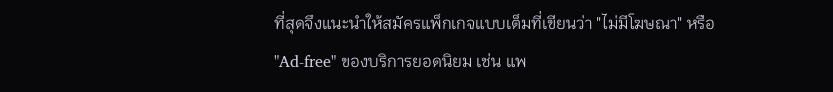ที่สุดจึงแนะนำให้สมัครแพ็กเกจแบบเต็มที่เขียนว่า "ไม่มีโฆษณา" หรือ "Ad-free" ของบริการยอดนิยม เช่น แพ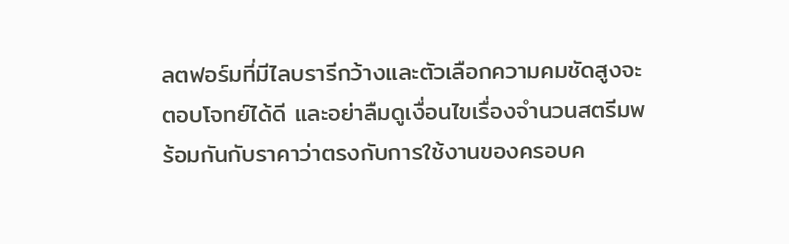ลตฟอร์มที่มีไลบรารีกว้างและตัวเลือกความคมชัดสูงจะตอบโจทย์ได้ดี และอย่าลืมดูเงื่อนไขเรื่องจำนวนสตรีมพร้อมกันกับราคาว่าตรงกับการใช้งานของครอบค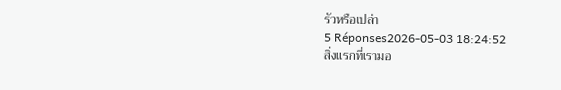รัวหรือเปล่า
5 Réponses2026-05-03 18:24:52
สิ่งแรกที่เรามอ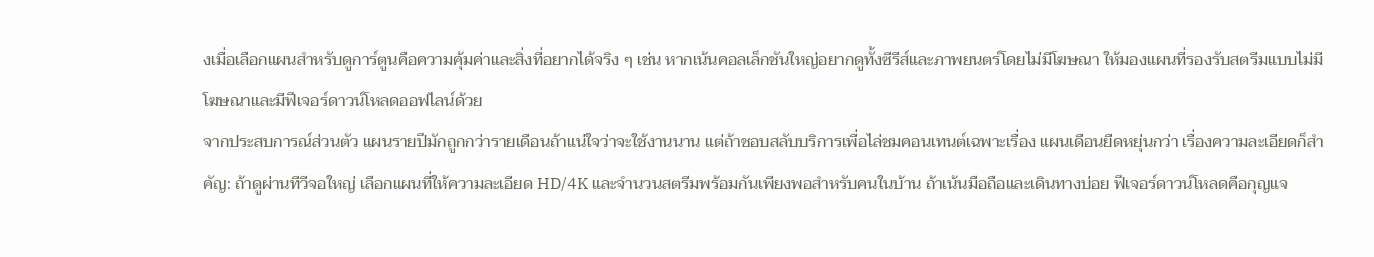งเมื่อเลือกแผนสำหรับดูการ์ตูนคือความคุ้มค่าและสิ่งที่อยากได้จริง ๆ เช่น หากเน้นคอลเล็กชันใหญ่อยากดูทั้งซีรีส์และภาพยนตร์โดยไม่มีโฆษณา ให้มองแผนที่รองรับสตรีมแบบไม่มีโฆษณาและมีฟีเจอร์ดาวน์โหลดออฟไลน์ด้วย
จากประสบการณ์ส่วนตัว แผนรายปีมักถูกกว่ารายเดือนถ้าแน่ใจว่าจะใช้งานนาน แต่ถ้าชอบสลับบริการเพื่อไล่ชมคอนเทนต์เฉพาะเรื่อง แผนเดือนยืดหยุ่นกว่า เรื่องความละเอียดก็สำคัญ: ถ้าดูผ่านทีวีจอใหญ่ เลือกแผนที่ให้ความละเอียด HD/4K และจำนวนสตรีมพร้อมกันเพียงพอสำหรับคนในบ้าน ถ้าเน้นมือถือและเดินทางบ่อย ฟีเจอร์ดาวน์โหลดคือกุญแจ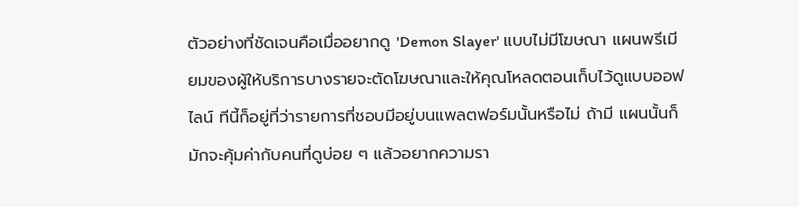ตัวอย่างที่ชัดเจนคือเมื่ออยากดู 'Demon Slayer' แบบไม่มีโฆษณา แผนพรีเมียมของผู้ให้บริการบางรายจะตัดโฆษณาและให้คุณโหลดตอนเก็บไว้ดูแบบออฟไลน์ ทีนี้ก็อยู่ที่ว่ารายการที่ชอบมีอยู่บนแพลตฟอร์มนั้นหรือไม่ ถ้ามี แผนนั้นก็มักจะคุ้มค่ากับคนที่ดูบ่อย ๆ แล้วอยากความรา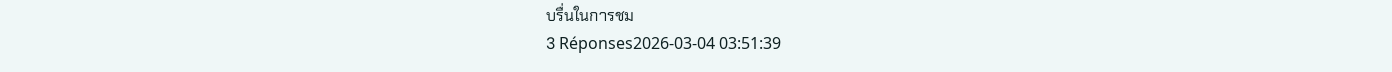บรื่นในการชม
3 Réponses2026-03-04 03:51:39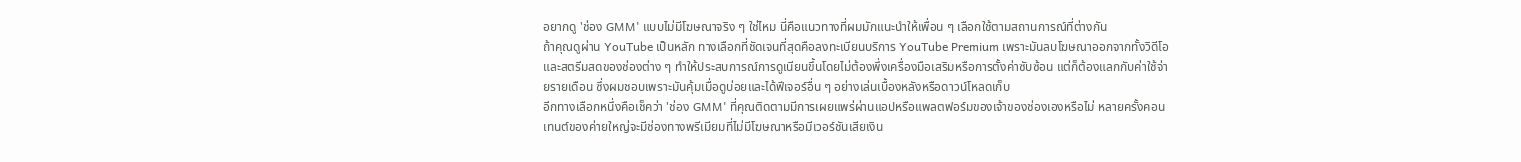อยากดู 'ช่อง GMM' แบบไม่มีโฆษณาจริง ๆ ใช่ไหม นี่คือแนวทางที่ผมมักแนะนำให้เพื่อน ๆ เลือกใช้ตามสถานการณ์ที่ต่างกัน
ถ้าคุณดูผ่าน YouTube เป็นหลัก ทางเลือกที่ชัดเจนที่สุดคือลงทะเบียนบริการ YouTube Premium เพราะมันลบโฆษณาออกจากทั้งวิดีโอและสตรีมสดของช่องต่าง ๆ ทำให้ประสบการณ์การดูเนียนขึ้นโดยไม่ต้องพึ่งเครื่องมือเสริมหรือการตั้งค่าซับซ้อน แต่ก็ต้องแลกกับค่าใช้จ่ายรายเดือน ซึ่งผมชอบเพราะมันคุ้มเมื่อดูบ่อยและได้ฟีเจอร์อื่น ๆ อย่างเล่นเบื้องหลังหรือดาวน์โหลดเก็บ
อีกทางเลือกหนึ่งคือเช็คว่า 'ช่อง GMM' ที่คุณติดตามมีการเผยแพร่ผ่านแอปหรือแพลตฟอร์มของเจ้าของช่องเองหรือไม่ หลายครั้งคอนเทนต์ของค่ายใหญ่จะมีช่องทางพรีเมียมที่ไม่มีโฆษณาหรือมีเวอร์ชันเสียเงิน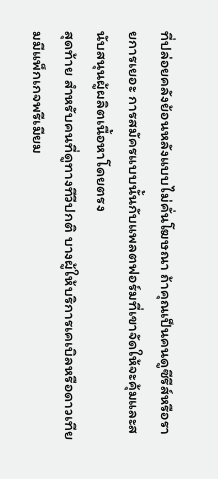ที่ปล่อยคลังย้อนหลังแบบไม่คั่นโฆษณา ถ้าคุณเป็นคนดูซีรีส์หรือรายการเยอะ การสมัครแบบนั้นกับแพลตฟอร์มที่เขาจัดให้จะคุ้มและสนับสนุนผู้ผลิตเนื้อหาโดยตรง
สุดท้าย สำหรับคนที่ดูทางทีวีปกติ บางผู้ให้บริการเคเบิลหรือดาวเทียมมีแพ็กเกจพรีเมียม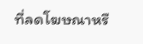ที่ลดโฆษณาหรื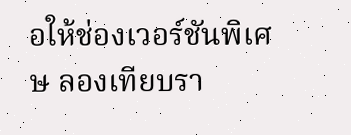อให้ช่องเวอร์ชันพิเศษ ลองเทียบรา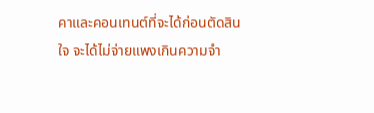คาและคอนเทนต์ที่จะได้ก่อนตัดสินใจ จะได้ไม่จ่ายแพงเกินความจำ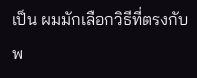เป็น ผมมักเลือกวิธีที่ตรงกับพ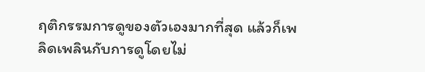ฤติกรรมการดูของตัวเองมากที่สุด แล้วก็เพลิดเพลินกับการดูโดยไม่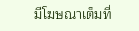มีโฆษณาเต็มที่